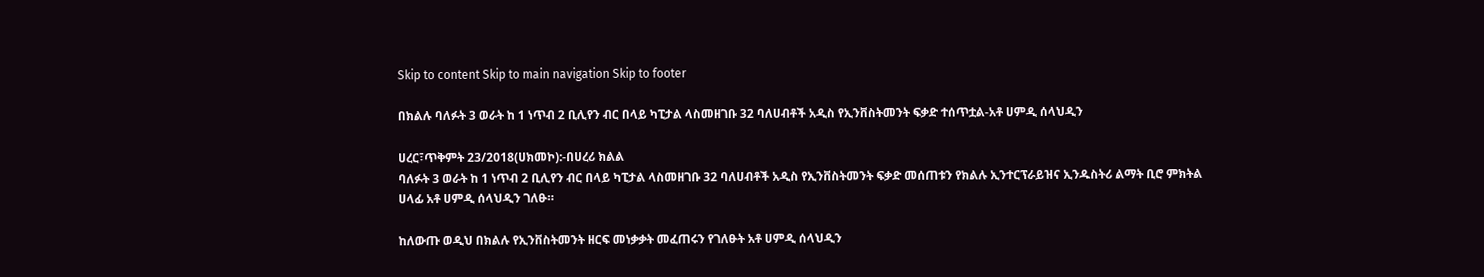Skip to content Skip to main navigation Skip to footer

በክልሉ ባለፉት 3 ወራት ከ 1 ነጥብ 2 ቢሊየን ብር በላይ ካፒታል ላስመዘገቡ 32 ባለሀብቶች አዲስ የኢንቨስትመንት ፍቃድ ተሰጥቷል-አቶ ሀምዲ ሰላህዲን

ሀረር፣ጥቅምት 23/2018(ሀክመኮ):-በሀረሪ ክልል
ባለፉት 3 ወራት ከ 1 ነጥብ 2 ቢሊየን ብር በላይ ካፒታል ላስመዘገቡ 32 ባለሀብቶች አዲስ የኢንቨስትመንት ፍቃድ መሰጠቱን የክልሉ ኢንተርፕራይዝና ኢንዱስትሪ ልማት ቢሮ ምክትል ሀላፊ አቶ ሀምዲ ሰላህዲን ገለፁ።

ከለውጡ ወዲህ በክልሉ የኢንቨስትመንት ዘርፍ መነቃቃት መፈጠሩን የገለፁት አቶ ሀምዲ ሰላህዲን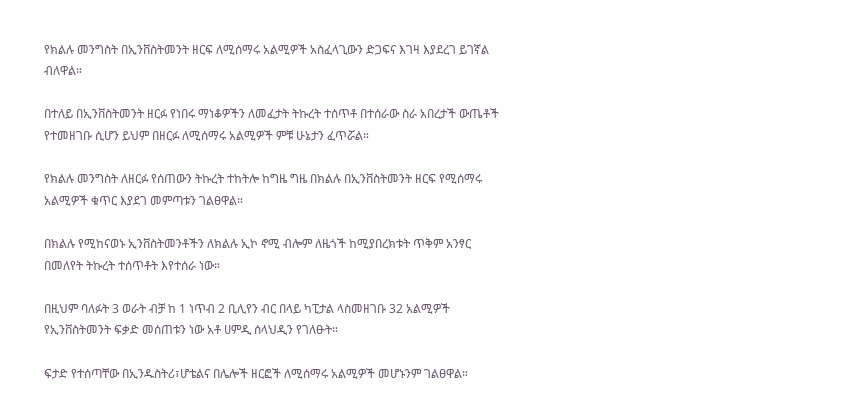የክልሉ መንግስት በኢንቨስትመንት ዘርፍ ለሚሰማሩ አልሚዎች አስፈላጊውን ድጋፍና እገዛ እያደረገ ይገኛል ብለዋል።

በተለይ በኢንቨስትመንት ዘርፉ የነበሩ ማነቆዎችን ለመፈታት ትኩረት ተሰጥቶ በተሰራው ስራ አበረታች ውጤቶች የተመዘገቡ ሲሆን ይህም በዘርፉ ለሚሰማሩ አልሚዎች ምቹ ሁኔታን ፈጥሯል።

የክልሉ መንግስት ለዘርፉ የሰጠውን ትኩረት ተከትሎ ከግዜ ግዜ በክልሉ በኢንቨስትመንት ዘርፍ የሚሰማሩ አልሚዎች ቁጥር እያደገ መምጣቱን ገልፀዋል።

በክልሉ የሚከናወኑ ኢንቨስትመንቶችን ለክልሉ ኢኮ ኖሚ ብሎም ለዜጎች ከሚያበረክቱት ጥቅም አንፃር በመለየት ትኩረት ተሰጥቶት እየተሰራ ነው።

በዚህም ባለፉት 3 ወራት ብቻ ከ 1 ነጥብ 2 ቢሊየን ብር በላይ ካፒታል ላስመዘገቡ 32 አልሚዎች የኢንቨስትመንት ፍቃድ መሰጠቱን ነው አቶ ሀምዲ ሰላህዲን የገለፁት።

ፍታድ የተሰጣቸው በኢንዱስትሪ፣ሆቴልና በሌሎች ዘርፎች ለሚሰማሩ አልሚዎች መሆኑንም ገልፀዋል።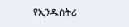የኢንዱስትሪ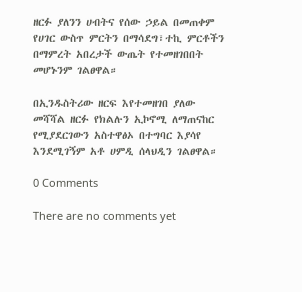ዘርፉ ያለንን ሀብትና የሰው ኃይል በመጠቀም የሀገር ውስጥ ምርትን በማሳደግ፣ተኪ ምርቶችን በማምረት አበረታች ውጤት የተመዘገበበት መሆኑንም ገልፀዋል።

በኢንዱስትሪው ዘርፍ እየተመዘገበ ያለው መሻሻል ዘርፉ የክልሉን ኢኮኖሚ ለማጠናከር የሚያደርገውን አስተዋፅኦ በተግባር እያሳየ እንደሚገኝም አቶ ሀምዲ ሰላህዲን ገልፀዋል።

0 Comments

There are no comments yet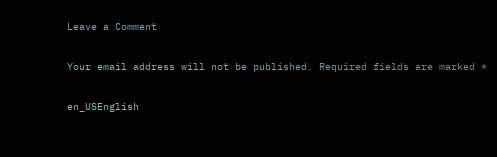Leave a Comment

Your email address will not be published. Required fields are marked *

en_USEnglish